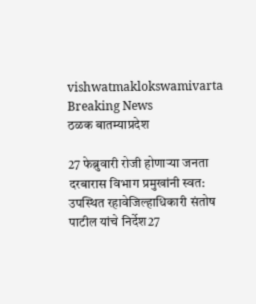vishwatmaklokswamivarta
Breaking News
ठळक बातम्याप्रदेश

27 फेब्रुवारी रोजी होणाऱ्या जनता दरबारास विभाग प्रमुखांनी स्वत: उपस्थित रहावेजिल्हाधिकारी संतोष पाटील यांचे निर्देश27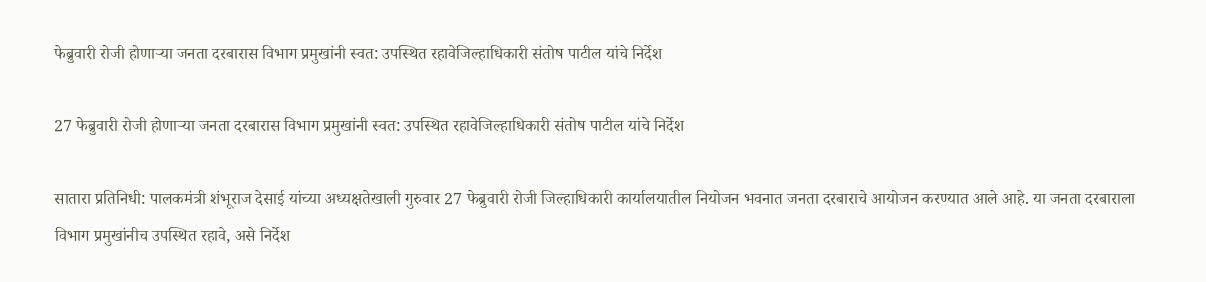फेब्रुवारी रोजी होणाऱ्या जनता दरबारास विभाग प्रमुखांनी स्वत: उपस्थित रहावेजिल्हाधिकारी संतोष पाटील यांचे निर्देश

27 फेब्रुवारी रोजी होणाऱ्या जनता दरबारास विभाग प्रमुखांनी स्वत: उपस्थित रहावेजिल्हाधिकारी संतोष पाटील यांचे निर्देश

सातारा प्रतिनिधी: पालकमंत्री शंभूराज देसाई यांच्या अध्यक्षतेखाली गुरुवार 27 फेब्रुवारी रोजी जिल्हाधिकारी कार्यालयातील नियोजन भवनात जनता दरबाराचे आयोजन करण्यात आले आहे. या जनता दरबाराला विभाग प्रमुखांनीच उपस्थित रहावे, असे निर्देश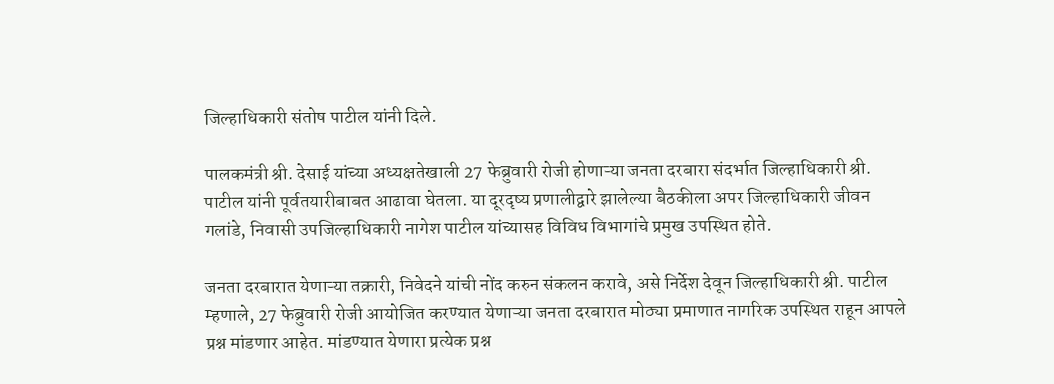जिल्हाधिकारी संतोष पाटील यांनी दिले.

पालकमंत्री श्री. देसाई यांच्या अध्यक्षतेखाली 27 फेब्रुवारी रोजी होणाऱ्या जनता दरबारा संदर्भात जिल्हाधिकारी श्री. पाटील यांनी पूर्वतयारीबाबत आढावा घेतला. या दूरदृष्य प्रणालीद्वारे झालेल्या बैठकीला अपर जिल्हाधिकारी जीवन गलांडे, निवासी उपजिल्हाधिकारी नागेश पाटील यांच्यासह विविध विभागांचे प्रमुख उपस्थित होते.

जनता दरबारात येणाऱ्या तक्रारी, निवेदने यांची नोंद करुन संकलन करावे, असे निर्देश देवून जिल्हाधिकारी श्री. पाटील म्हणाले, 27 फेब्रुवारी रोजी आयोजित करण्यात येणाऱ्या जनता दरबारात मोठ्या प्रमाणात नागरिक उपस्थित राहून आपले प्रश्न मांडणार आहेत. मांडण्यात येणारा प्रत्येक प्रश्न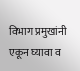विभाग प्रमुखांनी एकून घ्यावा व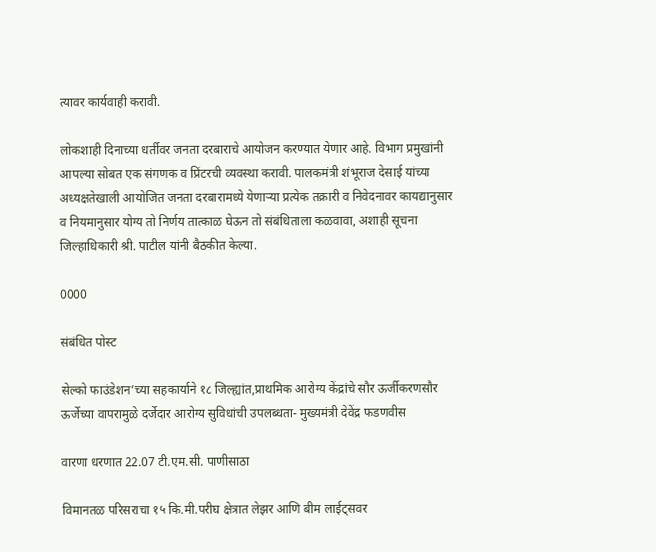त्यावर कार्यवाही करावी.

लोकशाही दिनाच्या धर्तीवर जनता दरबाराचे आयोजन करण्यात येणार आहे. विभाग प्रमुखांनी आपल्या सोबत एक संगणक व प्रिंटरची व्यवस्था करावी. पालकमंत्री शंभूराज देसाई यांच्या अध्यक्षतेखाली आयोजित जनता दरबारामध्ये येणाऱ्या प्रत्येक तक्रारी व निवेदनावर कायद्यानुसार व नियमानुसार योग्य तो निर्णय तात्काळ घेऊन तो संबंधिताला कळवावा, अशाही सूचना जिल्हाधिकारी श्री. पाटील यांनी बैठकीत केल्या.

0000

संबंधित पोस्ट

सेल्को फाउंडेशन’च्या सहकार्याने १८ जिल्ह्यांत,प्राथमिक आरोग्य केंद्रांचे सौर ऊर्जीकरणसौर ऊर्जेच्या वापरामुळे दर्जेदार आरोग्य सुविधांची उपलब्धता- मुख्यमंत्री देवेंद्र फडणवीस

वारणा धरणात 22.07 टी.एम.सी. पाणीसाठा

विमानतळ परिसराचा १५ कि.मी.परीघ क्षेत्रात लेझर आणि बीम लाईट्सवर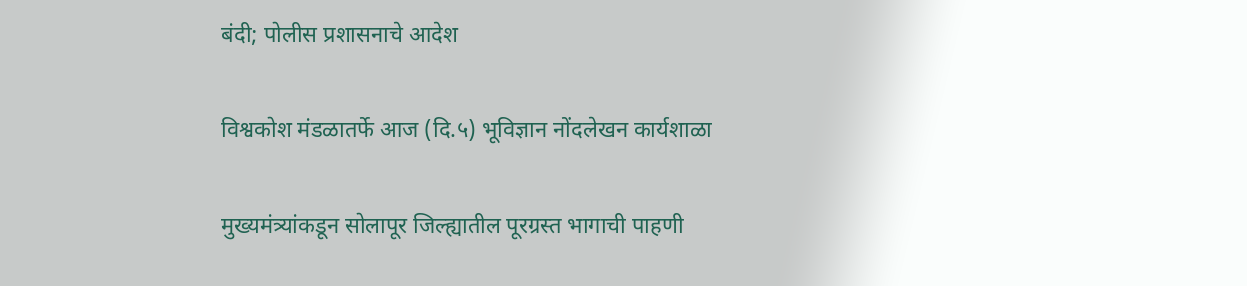बंदी; पोलीस प्रशासनाचे आदेश

विश्वकोश मंडळातर्फे आज (दि.५) भूविज्ञान नोंदलेखन कार्यशाळा

मुख्यमंत्र्यांकडून सोलापूर जिल्ह्यातील पूरग्रस्त भागाची पाहणी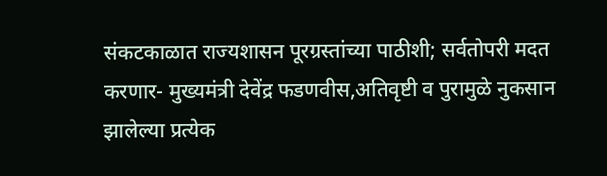संकटकाळात राज्यशासन पूरग्रस्तांच्या पाठीशी; सर्वतोपरी मदत करणार- मुख्यमंत्री देवेंद्र फडणवीस,अतिवृष्टी व पुरामुळे नुकसान झालेल्या प्रत्येक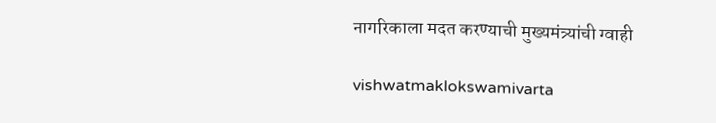नागरिकाला मदत करण्याची मुख्यमंत्र्यांची ग्वाही

vishwatmaklokswamivarta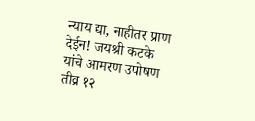न्याय द्या, नाहीतर प्राण देईन! जयश्री कटके यांचे आमरण उपोषण तीव्र १२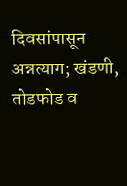दिवसांपासून अन्नत्याग; खंडणी, तोडफोड व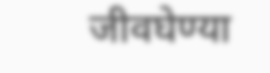जीवघेण्या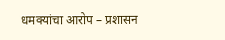धमक्यांचा आरोप – प्रशासन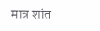मात्र शांत